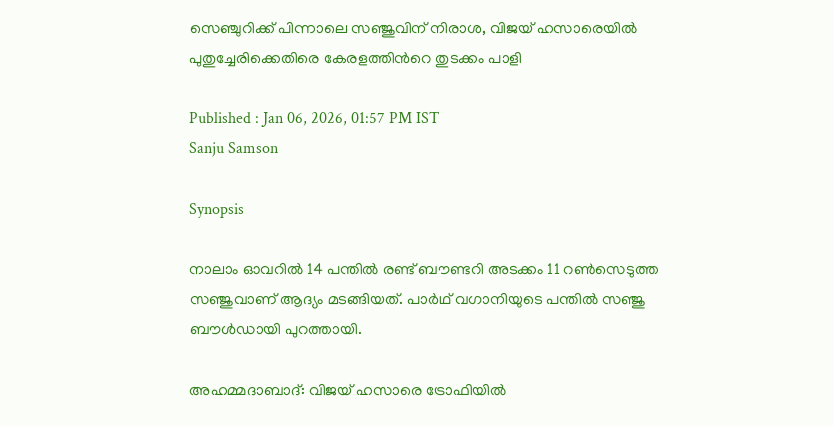സെഞ്ചുറിക്ക് പിന്നാലെ സഞ്ജുവിന് നിരാശ, വിജയ് ഹസാരെയില്‍ പുതുച്ചേരിക്കെതിരെ കേരളത്തിന്‍റെ തുടക്കം പാളി

Published : Jan 06, 2026, 01:57 PM IST
Sanju Samson

Synopsis

നാലാം ഓവറില്‍ 14 പന്തില്‍ രണ്ട് ബൗണ്ടറി അടക്കം 11 റണ്‍സെടുത്ത സഞ്ജുവാണ് ആദ്യം മടങ്ങിയത്. പാര്‍ഥ് വഗാനിയുടെ പന്തില്‍ സഞ്ജു ബൗള്‍ഡായി പുറത്തായി.

അഹമ്മദാബാദ്: വിജയ് ഹസാരെ ട്രോഫിയില്‍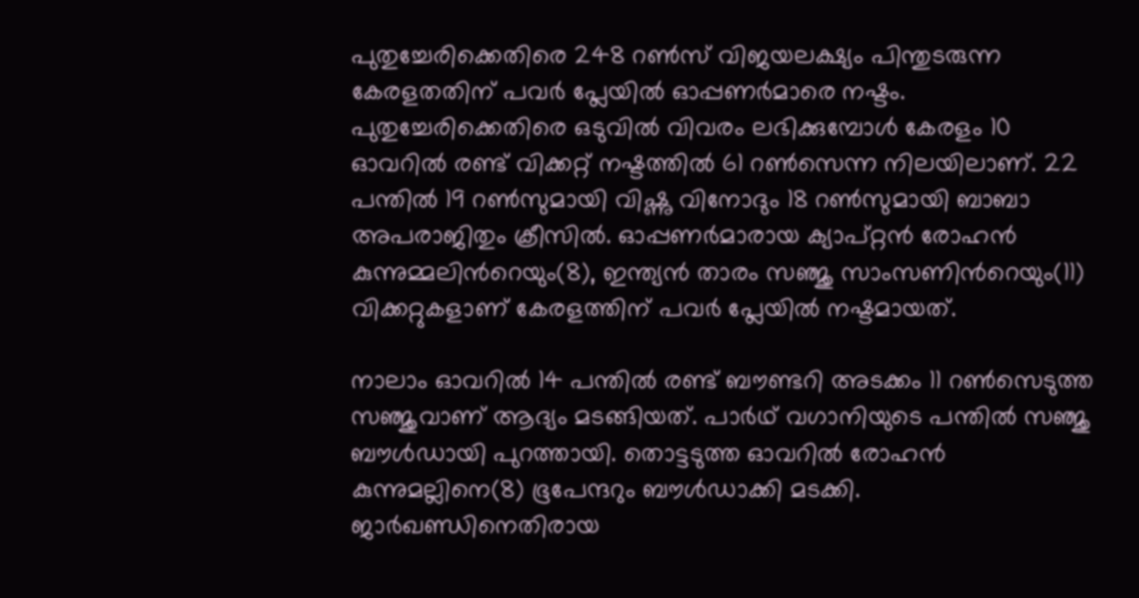പുതുച്ചേരിക്കെതിരെ 248 റണ്‍സ് വിജയലക്ഷ്യം പിന്തുടരുന്ന കേരളതതിന് പവര്‍ പ്ലേയില്‍ ഓപ്പണര്‍മാരെ നഷ്ടം. പുതുച്ചേരിക്കെതിരെ ഒടുവില്‍ വിവരം ലഭിക്കുമ്പോള്‍ കേരളം 10 ഓവറില്‍ രണ്ട് വിക്കറ്റ് നഷ്ടത്തില്‍ 61 റണ്‍സെന്ന നിലയിലാണ്. 22 പന്തില്‍ 19 റണ്‍സുമായി വിഷ്ണു വിനോദും 18 റണ്‍സുമായി ബാബാ അപരാജിതും ക്രീസില്‍. ഓപ്പണര്‍മാരായ ക്യാപ്റ്റൻ രോഹന്‍ കുന്നുമ്മലിന്‍റെയും(8), ഇന്ത്യൻ താരം സഞ്ജു സാംസണിന്‍റെയും(11) വിക്കറ്റുകളാണ് കേരളത്തിന് പവര്‍ പ്ലേയില്‍ നഷ്ടമായത്.

നാലാം ഓവറില്‍ 14 പന്തില്‍ രണ്ട് ബൗണ്ടറി അടക്കം 11 റണ്‍സെടുത്ത സഞ്ജുവാണ് ആദ്യം മടങ്ങിയത്. പാര്‍ഥ് വഗാനിയുടെ പന്തില്‍ സഞ്ജു ബൗള്‍ഡായി പുറത്തായി. തൊട്ടടുത്ത ഓവറില്‍ രോഹന്‍ കുന്നുമല്ലിനെ(8) ഭൂപേന്ദറും ബൗള്‍ഡാക്കി മടക്കി. ജാര്‍ഖണ്ഡിനെതിരായ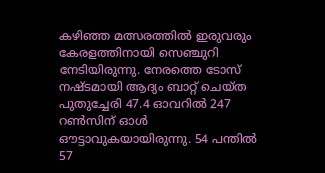കഴിഞ്ഞ മത്സരത്തില്‍ ഇരുവരും കേരളത്തിനായി സെഞ്ചുറി നേടിയിരുന്നു. നേരത്തെ ടോസ് നഷ്ടമായി ആദ്യം ബാറ്റ് ചെയ്ത പുതുച്ചേരി 47.4 ഓവറില്‍ 247 റണ്‍സിന് ഓള്‍ ഔട്ടാവുകയായിരുന്നു. 54 പന്തില്‍ 57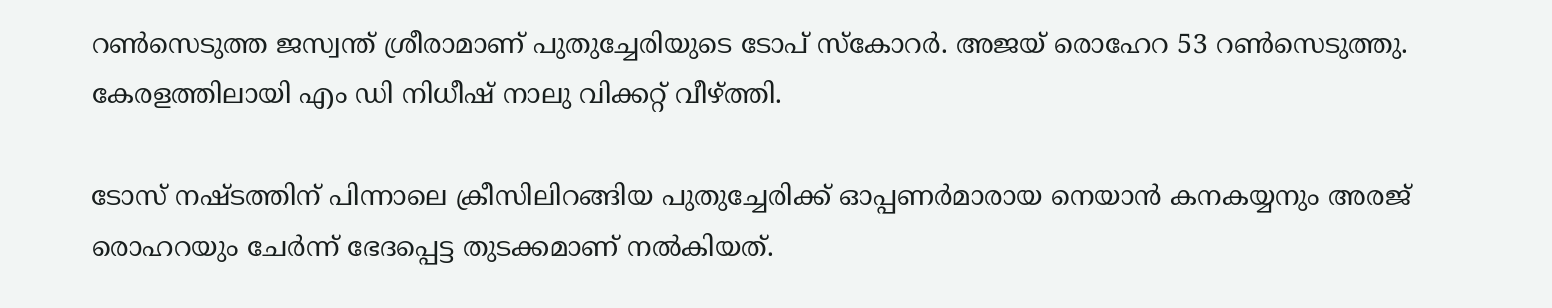റണ്‍സെടുത്ത ജസ്വന്ത് ശ്രീരാമാണ് പുതുച്ചേരിയുടെ ടോപ് സ്കോറര്‍. അജയ് രൊഹേറ 53 റണ്‍സെടുത്തു. കേരളത്തിലായി എം ഡി നിധീഷ് നാലു വിക്കറ്റ് വീഴ്ത്തി.

ടോസ് നഷ്ടത്തിന് പിന്നാലെ ക്രീസിലിറങ്ങിയ പുതുച്ചേരിക്ക് ഓപ്പണര്‍മാരായ നെയാന്‍ കനകയ്യനും അരജ് രൊഹറയും ചേര്‍ന്ന് ഭേദപ്പെട്ട തുടക്കമാണ് നല്‍കിയത്.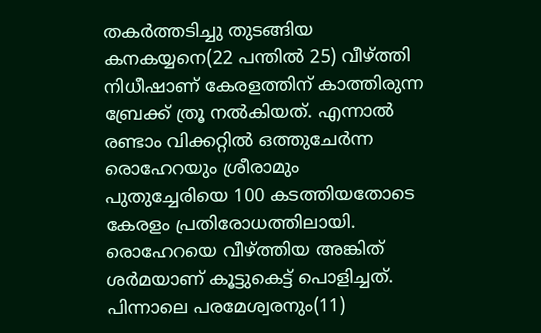തകര്‍ത്തടിച്ചു തുടങ്ങിയ കനകയ്യനെ(22 പന്തില്‍ 25) വീഴ്ത്തി നിധീഷാണ് കേരളത്തിന് കാത്തിരുന്ന ബ്രേക്ക് ത്രൂ നല്‍കിയത്. എന്നാല്‍ രണ്ടാം വിക്കറ്റില്‍ ഒത്തുചേര്‍ന്ന രൊഹേറയും ശ്രീരാമും പുതുച്ചേരിയെ 100 കടത്തിയതോടെ കേരളം പ്രതിരോധത്തിലായി. രൊഹേറയെ വീഴ്ത്തിയ അങ്കിത് ശര്‍മയാണ് കൂട്ടുകെട്ട് പൊളിച്ചത്. പിന്നാലെ പരമേശ്വരനും(11)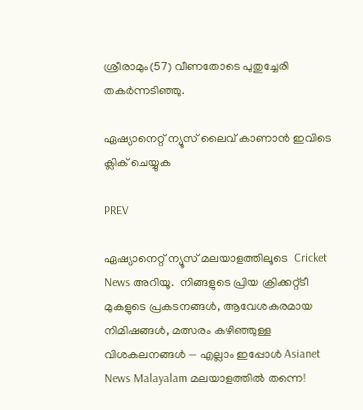ശ്രീരാമും(57) വീണതോടെ പുതുച്ചേരി തകര്‍ന്നടിഞ്ഞു.

ഏഷ്യാനെറ്റ് ന്യൂസ് ലൈവ് കാണാന്‍ ഇവിടെ ക്ലിക് ചെയ്യുക

PREV

ഏഷ്യാനെറ്റ് ന്യൂസ് മലയാളത്തിലൂടെ  Cricket News അറിയൂ.  നിങ്ങളുടെ പ്രിയ ക്രിക്കറ്റ്ടീ മുകളുടെ പ്രകടനങ്ങൾ, ആവേശകരമായ നിമിഷങ്ങൾ, മത്സരം കഴിഞ്ഞുള്ള വിശകലനങ്ങൾ — എല്ലാം ഇപ്പോൾ Asianet News Malayalam മലയാളത്തിൽ തന്നെ!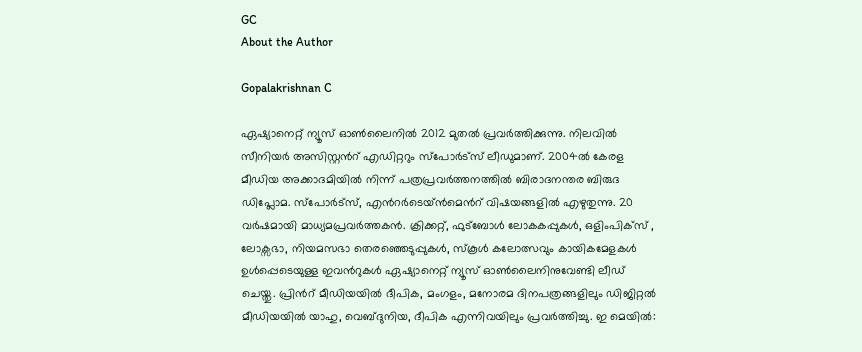GC
About the Author

Gopalakrishnan C

ഏഷ്യാനെറ്റ് ന്യൂസ് ഓണ്‍ലൈനില്‍ 2012 മുതല്‍ പ്രവര്‍ത്തിക്കുന്നു. നിലവില്‍ സീനിയര്‍ അസിസ്റ്റന്‍റ് എഡിറ്ററും സ്പോർട്സ് ലീഡുമാണ്. 2004ൽ കേരള മീഡിയ അക്കാദമിയില്‍ നിന്ന് പത്രപ്രവര്‍ത്തനത്തില്‍ ബിരാദനന്തര ബിരുദ ഡിപ്ലോമ. സ്പോര്‍ട്സ്, എന്‍റര്‍ടെയ്ൻമെന്‍റ് വിഷയങ്ങളില്‍ എഴുതുന്നു. 20 വര്‍ഷമായി മാധ്യമപ്രവര്‍ത്തകൻ. ക്രിക്കറ്റ്, ഫുട്ബോള്‍ ലോകകപ്പുകൾ, ഒളിംപിക്സ് , ലോക്സഭാ, നിയമസഭാ തെരഞ്ഞെടുപ്പുകള്‍, സ്കൂള്‍ കലോത്സവും കായികമേളകള്‍ ഉള്‍പ്പെടെയുള്ള ഇവന്‍റുകള്‍ ഏഷ്യാനെറ്റ് ന്യൂസ് ഓണ്‍ലൈനിനുവേണ്ടി ലീഡ് ചെയ്തു. പ്രിന്‍റ് മീഡിയയില്‍ ദീപിക, മംഗളം, മനോരമ ദിനപത്രങ്ങളിലും ഡിജിറ്റൽ മീഡിയയില്‍ യാഹു, വെബ്ദുനിയ, ദീപിക എന്നിവയിലും പ്രവര്‍ത്തിച്ചു. ഇ മെയില്‍: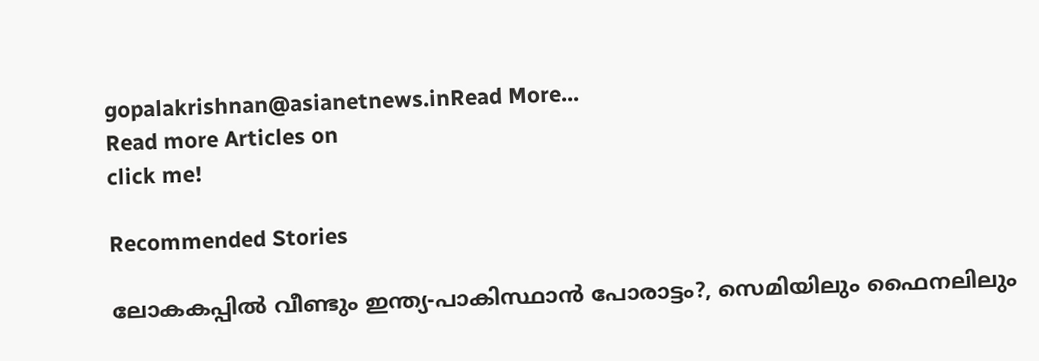gopalakrishnan@asianetnews.inRead More...
Read more Articles on
click me!

Recommended Stories

ലോകകപ്പിൽ വീണ്ടും ഇന്ത്യ-പാകിസ്ഥാന്‍ പോരാട്ടം?, സെമിയിലും ഫൈനലിലും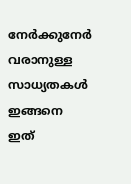നേര്‍ക്കുനേര്‍ വരാനുള്ള സാധ്യതകൾ ഇങ്ങനെ
ഇത്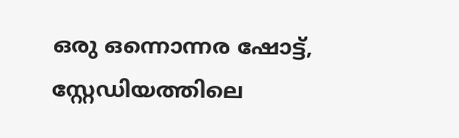ഒരു ഒന്നൊന്നര ഷോട്ട്, സ്റ്റേഡിയത്തിലെ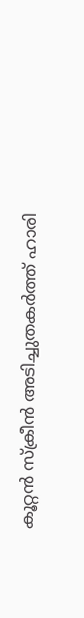കൂറ്റൻ സ്ക്രീൻ അടിച്ചുതകർത്ത് ഹാരി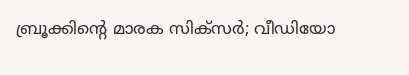ബ്രൂക്കിന്‍റെ മാരക സിക്സർ; വീഡിയോ